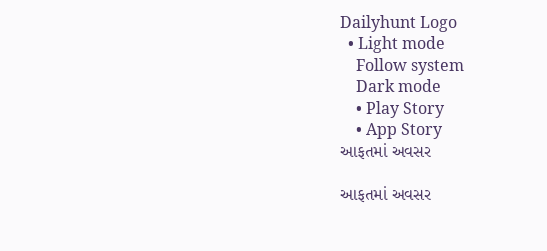Dailyhunt Logo
  • Light mode
    Follow system
    Dark mode
    • Play Story
    • App Story
આફતમાં અવસર

આફતમાં અવસર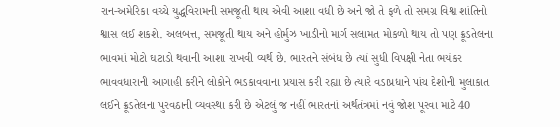રાન-અમેરિકા વચ્ચે યુદ્ધવિરામની સમજૂતી થાય એવી આશા વધી છે અને જો તે ફળે તો સમગ્ર વિશ્વ શાંતિનો શ્વાસ લઈ શકશે. અલબત્ત, સમજૂતી થાય અને હોર્મુઝ ખાડીનો માર્ગ સલામત મોકળો થાય તો પણ ક્રૂડતેલના ભાવમાં મોટો ઘટાડો થવાની આશા રાખવી વ્યર્થ છે. ભારતને સંબંધ છે ત્યાં સુધી વિપક્ષી નેતા ભયંકર ભાવવધારાની આગાહી કરીને લોકોને ભડકાવવાના પ્રયાસ કરી રહ્યા છે ત્યારે વડાપ્રધાને પાંચ દેશોની મુલાકાત લઈને ક્રૂડતેલના પુરવઠાની વ્યવસ્થા કરી છે એટલું જ નહીં ભારતનાં અર્થતંત્રમાં નવું જોશ પૂરવા માટે 40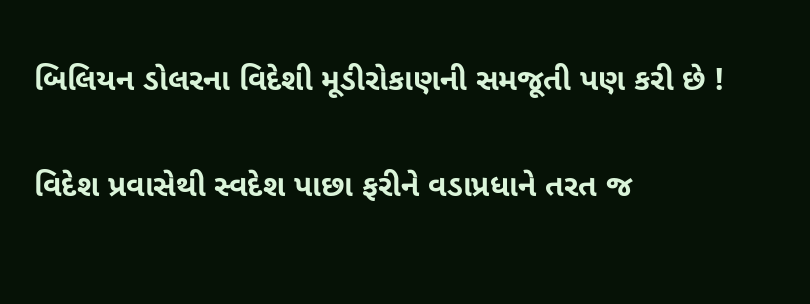બિલિયન ડોલરના વિદેશી મૂડીરોકાણની સમજૂતી પણ કરી છે !

વિદેશ પ્રવાસેથી સ્વદેશ પાછા ફરીને વડાપ્રધાને તરત જ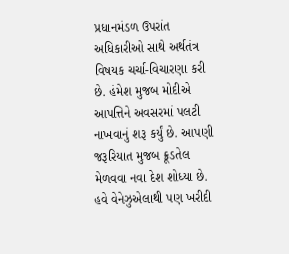પ્રધાનમંડળ ઉપરાંત અધિકારીઓ સાથે અર્થતંત્ર વિષયક ચર્ચા-વિચારણા કરી છે. હંમેશ મુજબ મોદીએ આપત્તિને અવસરમાં પલટી નાખવાનું શરૂ કર્યું છે. આપણી જરૂરિયાત મુજબ ક્રૂડતેલ મેળવવા નવા દેશ શોધ્યા છે. હવે વેનેઝુએલાથી પણ ખરીદી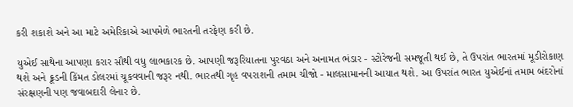કરી શકાશે અને આ માટે અમેરિકાએ આપમેળે ભારતની તરફેણ કરી છે.

યુએઈ સાથેના આપણા કરાર સૌથી વધુ લાભકારક છે. આપણી જરૂરિયાતના પુરવઠા અને અનામત ભંડાર - સ્ટોરેજની સમજૂતી થઈ છે, તે ઉપરાંત ભારતમાં મૂડીરોકાણ થશે અને ક્રૂડની કિંમત ડોલરમાં ચૂકવવાની જરૂર નથી. ભારતથી ગૃહ વપરાશની તમામ ચીજો - માલસામાનની આયાત થશે. આ ઉપરાંત ભારત યુએઈનાં તમામ બંદરોનાં સંરક્ષણની પણ જવાબદારી લેનાર છે.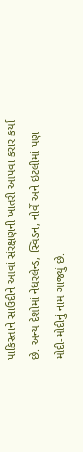પાકિસ્તાને સાઉદીને આવાં સંરક્ષણની ખાતરી આપવા કરાર કર્યા છે. અન્ય દેશોમાં નેધરલેન્ડ, સ્વિડન, નોર્વે અને ઇટલીમાં પણ મોદી-મોદીનું નામ ગાજ્યું છે.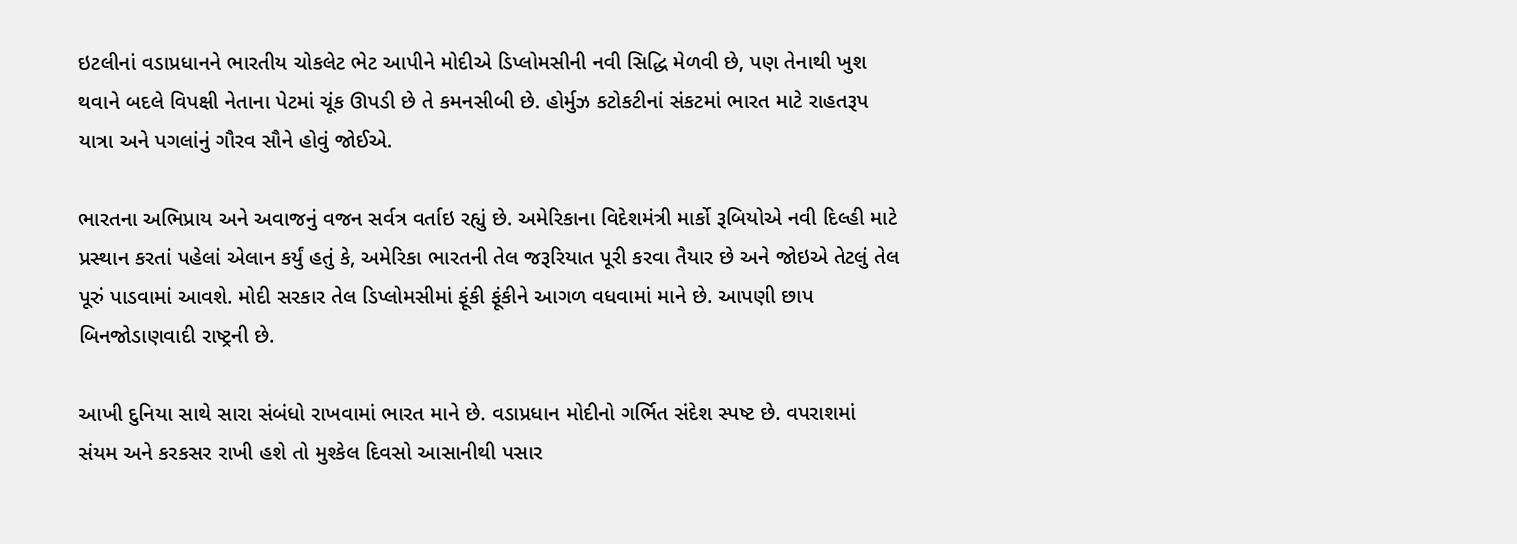ઇટલીનાં વડાપ્રધાનને ભારતીય ચોકલેટ ભેટ આપીને મોદીએ ડિપ્લોમસીની નવી સિદ્ધિ મેળવી છે, પણ તેનાથી ખુશ થવાને બદલે વિપક્ષી નેતાના પેટમાં ચૂંક ઊપડી છે તે કમનસીબી છે. હોર્મુઝ કટોકટીનાં સંકટમાં ભારત માટે રાહતરૂપ યાત્રા અને પગલાંનું ગૌરવ સૌને હોવું જોઈએ.

ભારતના અભિપ્રાય અને અવાજનું વજન સર્વત્ર વર્તાઇ રહ્યું છે. અમેરિકાના વિદેશમંત્રી માર્કો રૂબિયોએ નવી દિલ્હી માટે પ્રસ્થાન કરતાં પહેલાં એલાન કર્યું હતું કે, અમેરિકા ભારતની તેલ જરૂરિયાત પૂરી કરવા તૈયાર છે અને જોઇએ તેટલું તેલ પૂરું પાડવામાં આવશે. મોદી સરકાર તેલ ડિપ્લોમસીમાં ફૂંકી ફૂંકીને આગળ વધવામાં માને છે. આપણી છાપ બિનજોડાણવાદી રાષ્ટ્રની છે.

આખી દુનિયા સાથે સારા સંબંધો રાખવામાં ભારત માને છે. વડાપ્રધાન મોદીનો ગર્ભિત સંદેશ સ્પષ્ટ છે. વપરાશમાં સંયમ અને કરકસર રાખી હશે તો મુશ્કેલ દિવસો આસાનીથી પસાર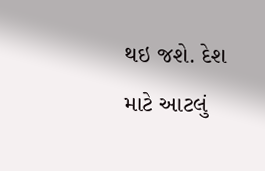થઇ જશે. દેશ માટે આટલું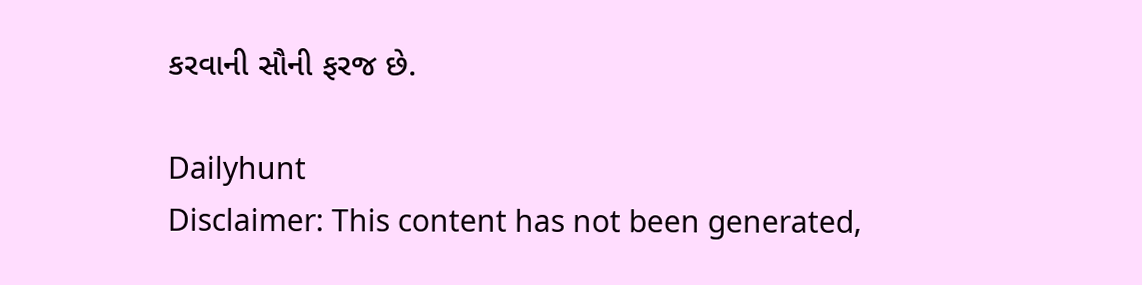કરવાની સૌની ફરજ છે.

Dailyhunt
Disclaimer: This content has not been generated,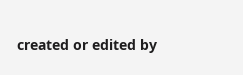created or edited by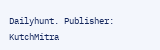Dailyhunt. Publisher: KutchMitra